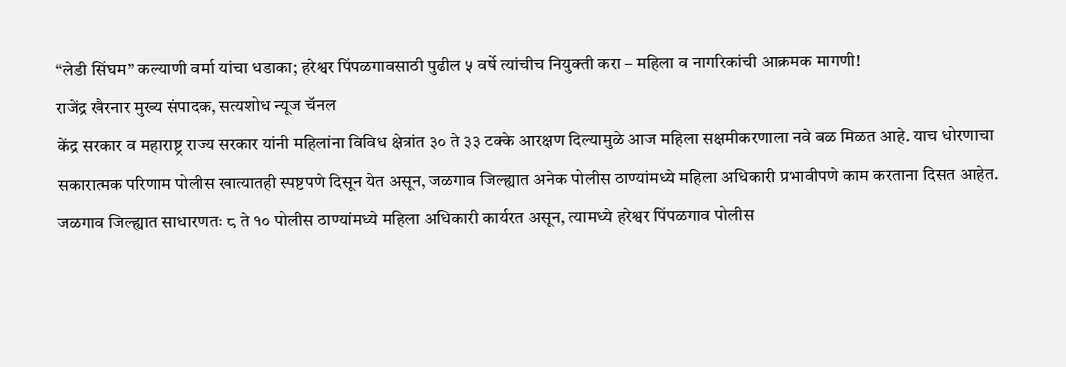“लेडी सिंघम” कल्याणी वर्मा यांचा धडाका; हरेश्वर पिंपळगावसाठी पुढील ५ वर्षे त्यांचीच नियुक्ती करा – महिला व नागरिकांची आक्रमक मागणी!
राजेंद्र खैरनार मुख्य संपादक, सत्यशोध न्यूज चॅनल
केंद्र सरकार व महाराष्ट्र राज्य सरकार यांनी महिलांना विविध क्षेत्रांत ३० ते ३३ टक्के आरक्षण दिल्यामुळे आज महिला सक्षमीकरणाला नवे बळ मिळत आहे. याच धोरणाचा सकारात्मक परिणाम पोलीस खात्यातही स्पष्टपणे दिसून येत असून, जळगाव जिल्ह्यात अनेक पोलीस ठाण्यांमध्ये महिला अधिकारी प्रभावीपणे काम करताना दिसत आहेत.
जळगाव जिल्ह्यात साधारणतः ८ ते १० पोलीस ठाण्यांमध्ये महिला अधिकारी कार्यरत असून, त्यामध्ये हरेश्वर पिंपळगाव पोलीस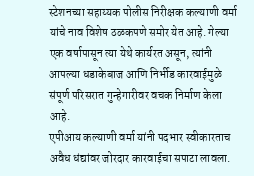स्टेशनच्या सहाय्यक पोलीस निरीक्षक कल्याणी वर्मा यांचे नाव विशेष ठळकपणे समोर येत आहे. गेल्या एक वर्षापासून त्या येथे कार्यरत असून, त्यांनी आपल्या धडाकेबाज आणि निर्भीड कारवाईमुळे संपूर्ण परिसरात गुन्हेगारीवर वचक निर्माण केला आहे.
एपीआय कल्याणी वर्मा यांनी पदभार स्वीकारताच अवैध धंद्यांवर जोरदार कारवाईचा सपाटा लावला.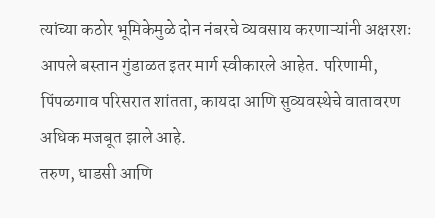त्यांच्या कठोर भूमिकेमुळे दोन नंबरचे व्यवसाय करणाऱ्यांनी अक्षरशः आपले बस्तान गुंडाळत इतर मार्ग स्वीकारले आहेत. परिणामी, पिंपळगाव परिसरात शांतता, कायदा आणि सुव्यवस्थेचे वातावरण अधिक मजबूत झाले आहे.
तरुण, धाडसी आणि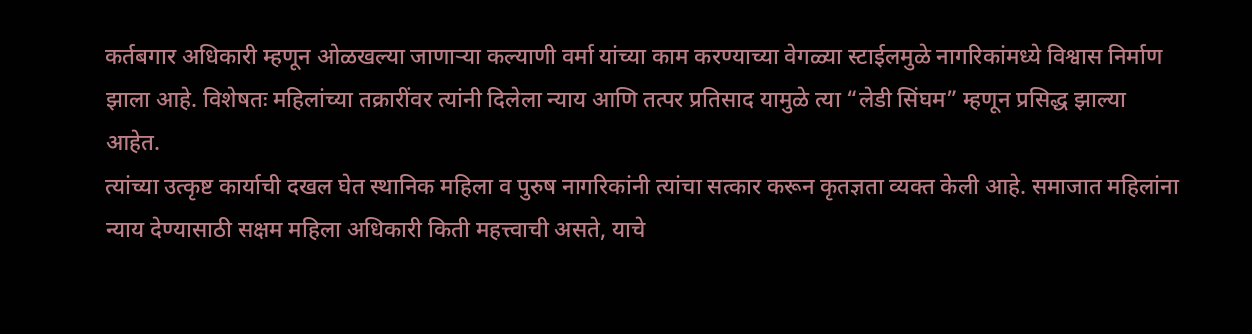कर्तबगार अधिकारी म्हणून ओळखल्या जाणाऱ्या कल्याणी वर्मा यांच्या काम करण्याच्या वेगळ्या स्टाईलमुळे नागरिकांमध्ये विश्वास निर्माण झाला आहे. विशेषतः महिलांच्या तक्रारींवर त्यांनी दिलेला न्याय आणि तत्पर प्रतिसाद यामुळे त्या “लेडी सिंघम” म्हणून प्रसिद्ध झाल्या आहेत.
त्यांच्या उत्कृष्ट कार्याची दखल घेत स्थानिक महिला व पुरुष नागरिकांनी त्यांचा सत्कार करून कृतज्ञता व्यक्त केली आहे. समाजात महिलांना न्याय देण्यासाठी सक्षम महिला अधिकारी किती महत्त्वाची असते, याचे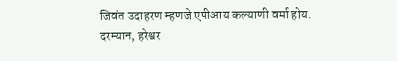जिवंत उदाहरण म्हणजे एपीआय कल्याणी वर्मा होय.
दरम्यान, हरेश्वर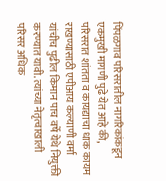पिंपळगाव परिसरातील नागरिकांकडून एकमुखी मागणी पुढे येत आहे की, परिसरात शांतता व कायद्याचा धाक कायम राखण्यासाठी एपीआय कल्याणी वर्मा यांचीच पुढील किमान पाच वर्षे येथे नियुक्ती करण्यात यावी. त्यांच्या नेतृत्वाखाली परिसर अधिक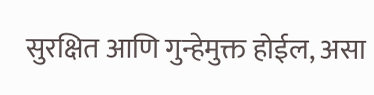सुरक्षित आणि गुन्हेमुक्त होईल, असा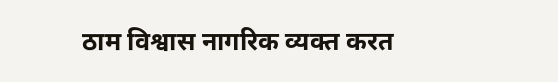ठाम विश्वास नागरिक व्यक्त करत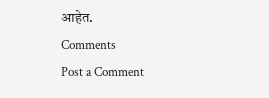आहेत.
Comments
Post a Comment